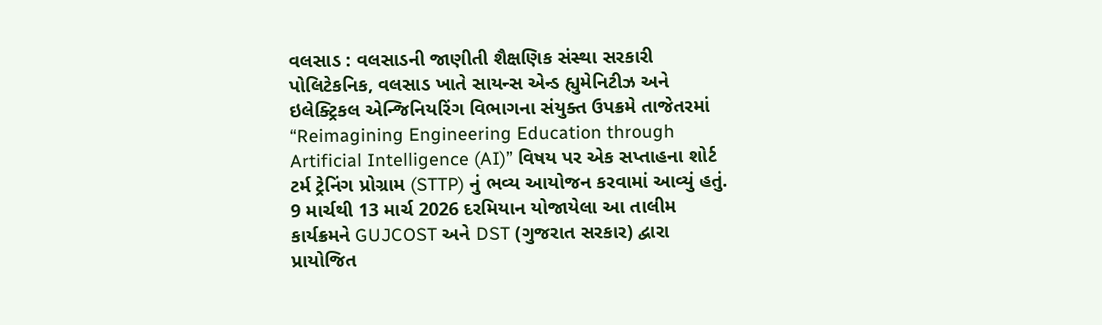વલસાડ : વલસાડની જાણીતી શૈક્ષણિક સંસ્થા સરકારી પોલિટેકનિક, વલસાડ ખાતે સાયન્સ એન્ડ હ્યુમેનિટીઝ અને ઇલેક્ટ્રિકલ એન્જિનિયરિંગ વિભાગના સંયુક્ત ઉપક્રમે તાજેતરમાં “Reimagining Engineering Education through Artificial Intelligence (AI)” વિષય પર એક સપ્તાહના શોર્ટ ટર્મ ટ્રેનિંગ પ્રોગ્રામ (STTP) નું ભવ્ય આયોજન કરવામાં આવ્યું હતું.
9 માર્ચથી 13 માર્ચ 2026 દરમિયાન યોજાયેલા આ તાલીમ કાર્યક્રમને GUJCOST અને DST (ગુજરાત સરકાર) દ્વારા પ્રાયોજિત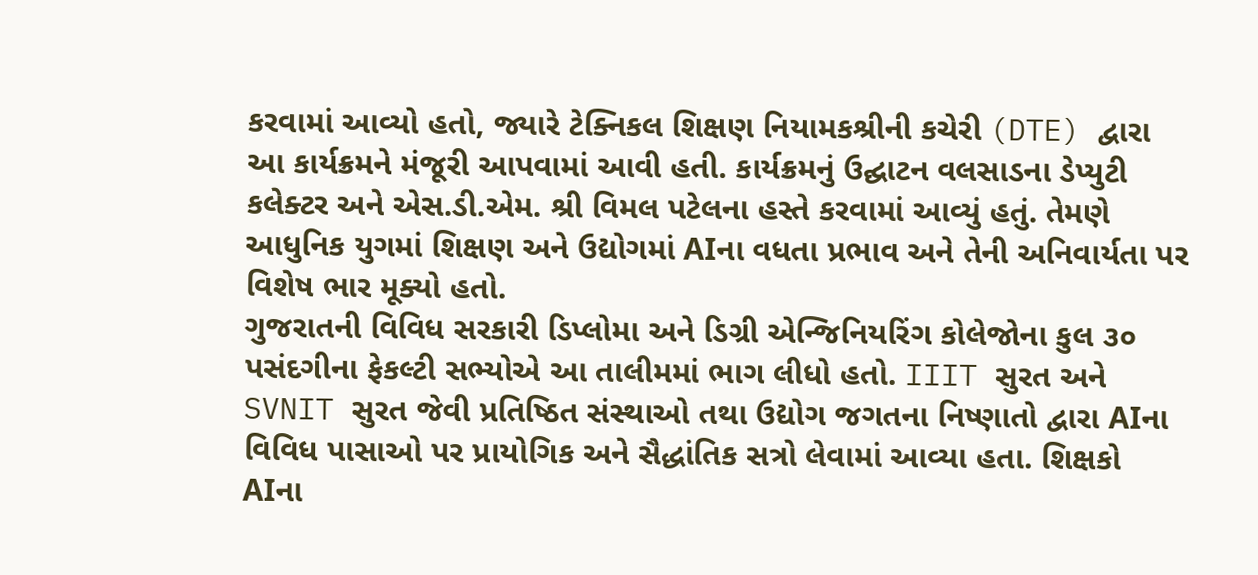કરવામાં આવ્યો હતો, જ્યારે ટેક્નિકલ શિક્ષણ નિયામકશ્રીની કચેરી (DTE) દ્વારા આ કાર્યક્રમને મંજૂરી આપવામાં આવી હતી. કાર્યક્રમનું ઉદ્ઘાટન વલસાડના ડેપ્યુટી કલેક્ટર અને એસ.ડી.એમ. શ્રી વિમલ પટેલના હસ્તે કરવામાં આવ્યું હતું. તેમણે આધુનિક યુગમાં શિક્ષણ અને ઉદ્યોગમાં AIના વધતા પ્રભાવ અને તેની અનિવાર્યતા પર વિશેષ ભાર મૂક્યો હતો.
ગુજરાતની વિવિધ સરકારી ડિપ્લોમા અને ડિગ્રી એન્જિનિયરિંગ કોલેજોના કુલ ૩૦ પસંદગીના ફેકલ્ટી સભ્યોએ આ તાલીમમાં ભાગ લીધો હતો. IIIT સુરત અને SVNIT સુરત જેવી પ્રતિષ્ઠિત સંસ્થાઓ તથા ઉદ્યોગ જગતના નિષ્ણાતો દ્વારા AIના વિવિધ પાસાઓ પર પ્રાયોગિક અને સૈદ્ધાંતિક સત્રો લેવામાં આવ્યા હતા. શિક્ષકો AIના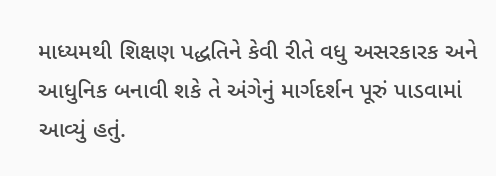માધ્યમથી શિક્ષણ પદ્ધતિને કેવી રીતે વધુ અસરકારક અને આધુનિક બનાવી શકે તે અંગેનું માર્ગદર્શન પૂરું પાડવામાં આવ્યું હતું.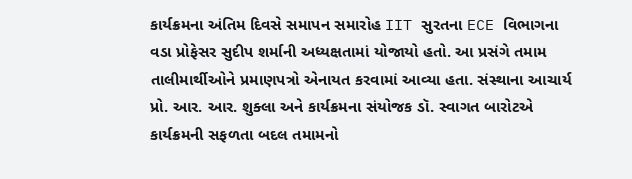કાર્યક્રમના અંતિમ દિવસે સમાપન સમારોહ IIT સુરતના ECE વિભાગના વડા પ્રોફેસર સુદીપ શર્માની અધ્યક્ષતામાં યોજાયો હતો. આ પ્રસંગે તમામ તાલીમાર્થીઓને પ્રમાણપત્રો એનાયત કરવામાં આવ્યા હતા. સંસ્થાના આચાર્ય પ્રો. આર. આર. શુક્લા અને કાર્યક્રમના સંયોજક ડૉ. સ્વાગત બારોટએ કાર્યક્રમની સફળતા બદલ તમામનો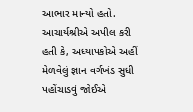આભાર માન્યો હતો. આચાર્યશ્રીએ અપીલ કરી હતી કે, અધ્યાપકોએ અહીં મેળવેલું જ્ઞાન વર્ગખંડ સુધી પહોંચાડવું જોઈએ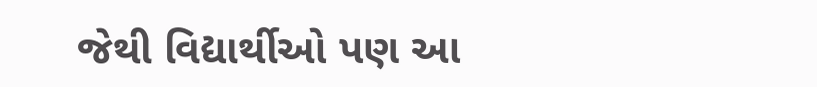જેથી વિદ્યાર્થીઓ પણ આ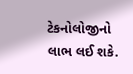ટેકનોલોજીનો લાભ લઈ શકે.